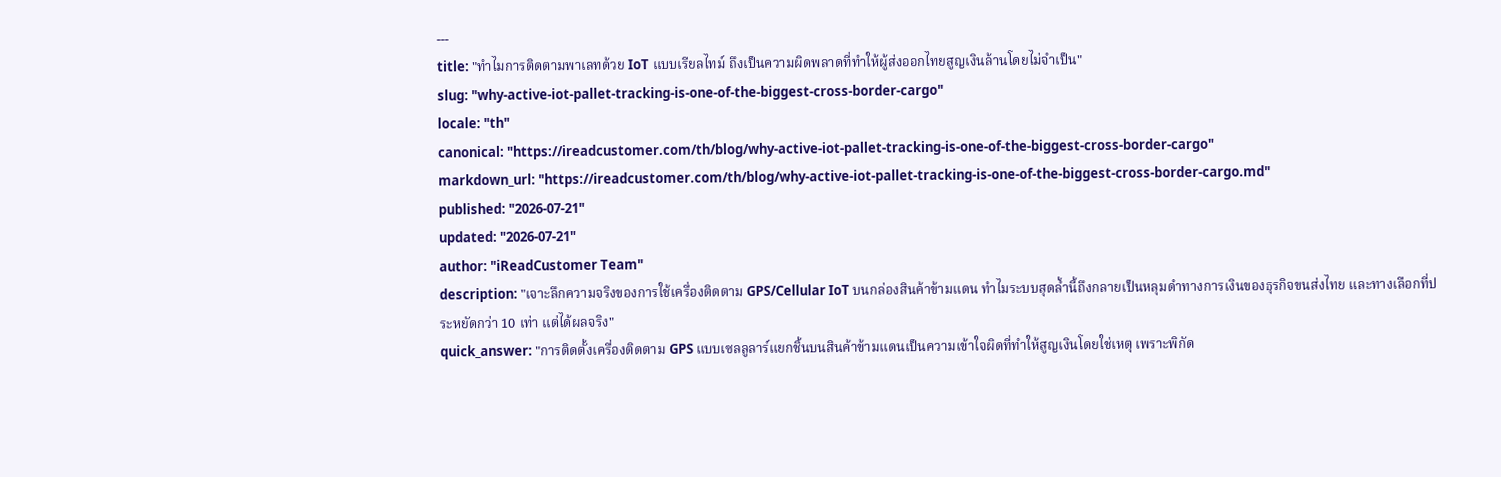---
title: "ทำไมการติดตามพาเลทด้วย IoT แบบเรียลไทม์ ถึงเป็นความผิดพลาดที่ทำให้ผู้ส่งออกไทยสูญเงินล้านโดยไม่จำเป็น"
slug: "why-active-iot-pallet-tracking-is-one-of-the-biggest-cross-border-cargo"
locale: "th"
canonical: "https://ireadcustomer.com/th/blog/why-active-iot-pallet-tracking-is-one-of-the-biggest-cross-border-cargo"
markdown_url: "https://ireadcustomer.com/th/blog/why-active-iot-pallet-tracking-is-one-of-the-biggest-cross-border-cargo.md"
published: "2026-07-21"
updated: "2026-07-21"
author: "iReadCustomer Team"
description: "เจาะลึกความจริงของการใช้เครื่องติดตาม GPS/Cellular IoT บนกล่องสินค้าข้ามแดน ทำไมระบบสุดล้ำนี้ถึงกลายเป็นหลุมดำทางการเงินของธุรกิจขนส่งไทย และทางเลือกที่ประหยัดกว่า 10 เท่า แต่ได้ผลจริง"
quick_answer: "การติดตั้งเครื่องติดตาม GPS แบบเซลลูลาร์แยกชิ้นบนสินค้าข้ามแดนเป็นความเข้าใจผิดที่ทำให้สูญเงินโดยใช่เหตุ เพราะพิกัด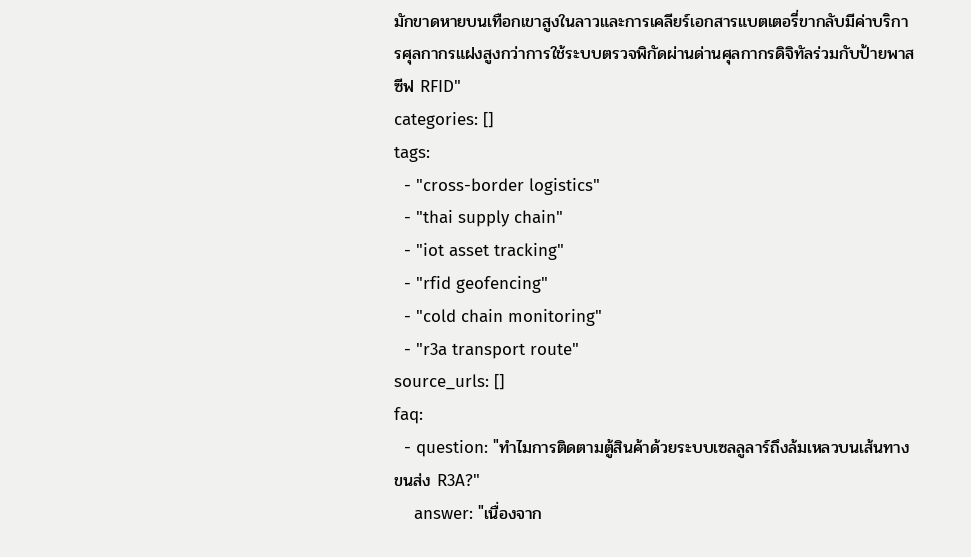มักขาดหายบนเทือกเขาสูงในลาวและการเคลียร์เอกสารแบตเตอรี่ขากลับมีค่าบริการศุลกากรแฝงสูงกว่าการใช้ระบบตรวจพิกัดผ่านด่านศุลกากรดิจิทัลร่วมกับป้ายพาสซีฟ RFID"
categories: []
tags:
  - "cross-border logistics"
  - "thai supply chain"
  - "iot asset tracking"
  - "rfid geofencing"
  - "cold chain monitoring"
  - "r3a transport route"
source_urls: []
faq:
  - question: "ทำไมการติดตามตู้สินค้าด้วยระบบเซลลูลาร์ถึงล้มเหลวบนเส้นทางขนส่ง R3A?"
    answer: "เนื่องจาก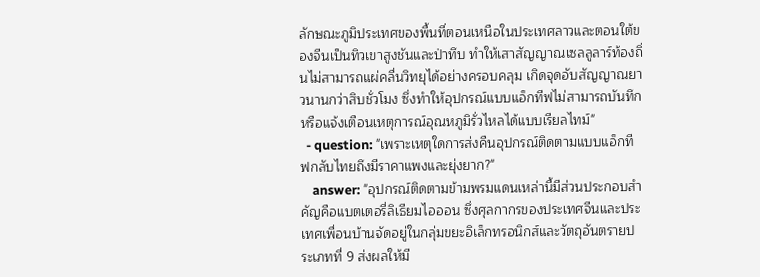ลักษณะภูมิประเทศของพื้นที่ตอนเหนือในประเทศลาวและตอนใต้ของจีนเป็นทิวเขาสูงชันและป่าทึบ ทำให้เสาสัญญาณเซลลูลาร์ท้องถิ่นไม่สามารถแผ่คลื่นวิทยุได้อย่างครอบคลุม เกิดจุดอับสัญญาณยาวนานกว่าสิบชั่วโมง ซึ่งทำให้อุปกรณ์แบบแอ็กทีฟไม่สามารถบันทึกหรือแจ้งเตือนเหตุการณ์อุณหภูมิรั่วไหลได้แบบเรียลไทม์"
  - question: "เพราะเหตุใดการส่งคืนอุปกรณ์ติดตามแบบแอ็กทีฟกลับไทยถึงมีราคาแพงและยุ่งยาก?"
    answer: "อุปกรณ์ติดตามข้ามพรมแดนเหล่านี้มีส่วนประกอบสำคัญคือแบตเตอรี่ลิเธียมไอออน ซึ่งศุลกากรของประเทศจีนและประเทศเพื่อนบ้านจัดอยู่ในกลุ่มขยะอิเล็กทรอนิกส์และวัตถุอันตรายประเภทที่ 9 ส่งผลให้มี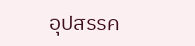อุปสรรค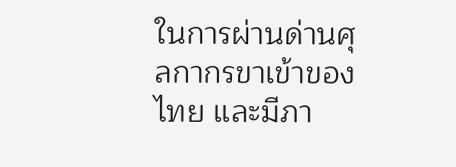ในการผ่านด่านศุลกากรขาเข้าของไทย และมีภา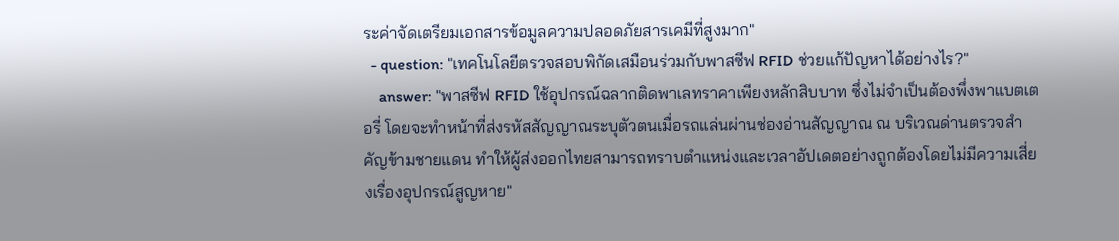ระค่าจัดเตรียมเอกสารข้อมูลความปลอดภัยสารเคมีที่สูงมาก"
  - question: "เทคโนโลยีตรวจสอบพิกัดเสมือนร่วมกับพาสซีฟ RFID ช่วยแก้ปัญหาได้อย่างไร?"
    answer: "พาสซีฟ RFID ใช้อุปกรณ์ฉลากติดพาเลทราคาเพียงหลักสิบบาท ซึ่งไม่จำเป็นต้องพึ่งพาแบตเตอรี่ โดยจะทำหน้าที่ส่งรหัสสัญญาณระบุตัวตนเมื่อรถแล่นผ่านช่องอ่านสัญญาณ ณ บริเวณด่านตรวจสำคัญข้ามชายแดน ทำให้ผู้ส่งออกไทยสามารถทราบตำแหน่งและเวลาอัปเดตอย่างถูกต้องโดยไม่มีความเสี่ยงเรื่องอุปกรณ์สูญหาย"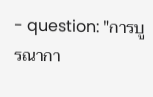- question: "การบูรณากา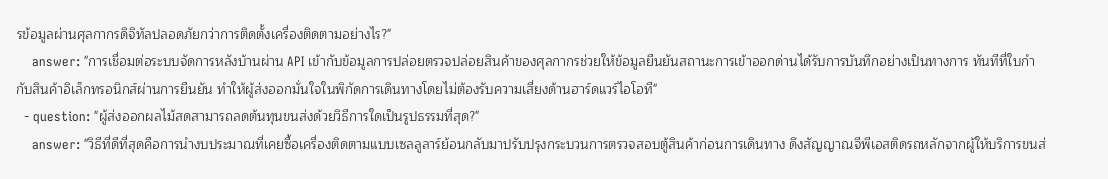รข้อมูลผ่านศุลกากรดิจิทัลปลอดภัยกว่าการติดตั้งเครื่องติดตามอย่างไร?"
    answer: "การเชื่อมต่อระบบจัดการหลังบ้านผ่าน API เข้ากับข้อมูลการปล่อยตรวจปล่อยสินค้าของศุลกากรช่วยให้ข้อมูลยืนยันสถานะการเข้าออกด่านได้รับการบันทึกอย่างเป็นทางการ ทันทีที่ใบกำกับสินค้าอิเล็กทรอนิกส์ผ่านการยืนยัน ทำให้ผู้ส่งออกมั่นใจในพิกัดการเดินทางโดยไม่ต้องรับความเสี่ยงด้านฮาร์ดแวร์ไอโอที"
  - question: "ผู้ส่งออกผลไม้สดสามารถลดต้นทุนขนส่งด้วยวิธีการใดเป็นรูปธรรมที่สุด?"
    answer: "วิธีที่ดีที่สุดคือการนำงบประมาณที่เคยซื้อเครื่องติดตามแบบเซลลูลาร์ย้อนกลับมาปรับปรุงกระบวนการตรวจสอบตู้สินค้าก่อนการเดินทาง ดึงสัญญาณจีพีเอสติดรถหลักจากผู้ให้บริการขนส่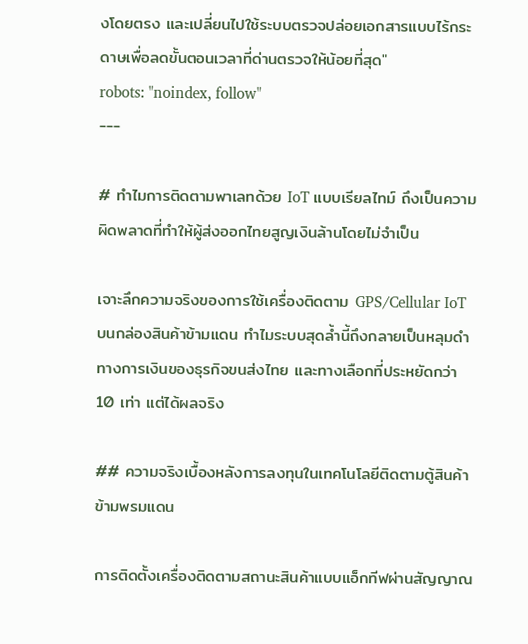งโดยตรง และเปลี่ยนไปใช้ระบบตรวจปล่อยเอกสารแบบไร้กระดาษเพื่อลดขั้นตอนเวลาที่ด่านตรวจให้น้อยที่สุด"
robots: "noindex, follow"
---

# ทำไมการติดตามพาเลทด้วย IoT แบบเรียลไทม์ ถึงเป็นความผิดพลาดที่ทำให้ผู้ส่งออกไทยสูญเงินล้านโดยไม่จำเป็น

เจาะลึกความจริงของการใช้เครื่องติดตาม GPS/Cellular IoT บนกล่องสินค้าข้ามแดน ทำไมระบบสุดล้ำนี้ถึงกลายเป็นหลุมดำทางการเงินของธุรกิจขนส่งไทย และทางเลือกที่ประหยัดกว่า 10 เท่า แต่ได้ผลจริง

## ความจริงเบื้องหลังการลงทุนในเทคโนโลยีติดตามตู้สินค้าข้ามพรมแดน

การติดตั้งเครื่องติดตามสถานะสินค้าแบบแอ็กทีฟผ่านสัญญาณ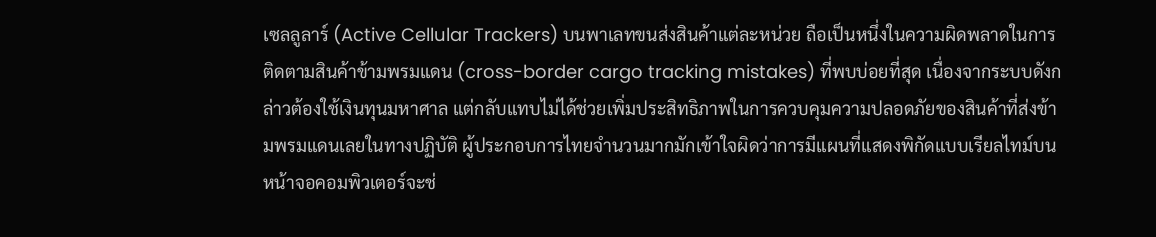เซลลูลาร์ (Active Cellular Trackers) บนพาเลทขนส่งสินค้าแต่ละหน่วย ถือเป็นหนึ่งในความผิดพลาดในการติดตามสินค้าข้ามพรมแดน (cross-border cargo tracking mistakes) ที่พบบ่อยที่สุด เนื่องจากระบบดังกล่าวต้องใช้เงินทุนมหาศาล แต่กลับแทบไม่ได้ช่วยเพิ่มประสิทธิภาพในการควบคุมความปลอดภัยของสินค้าที่ส่งข้ามพรมแดนเลยในทางปฏิบัติ ผู้ประกอบการไทยจำนวนมากมักเข้าใจผิดว่าการมีแผนที่แสดงพิกัดแบบเรียลไทม์บนหน้าจอคอมพิวเตอร์จะช่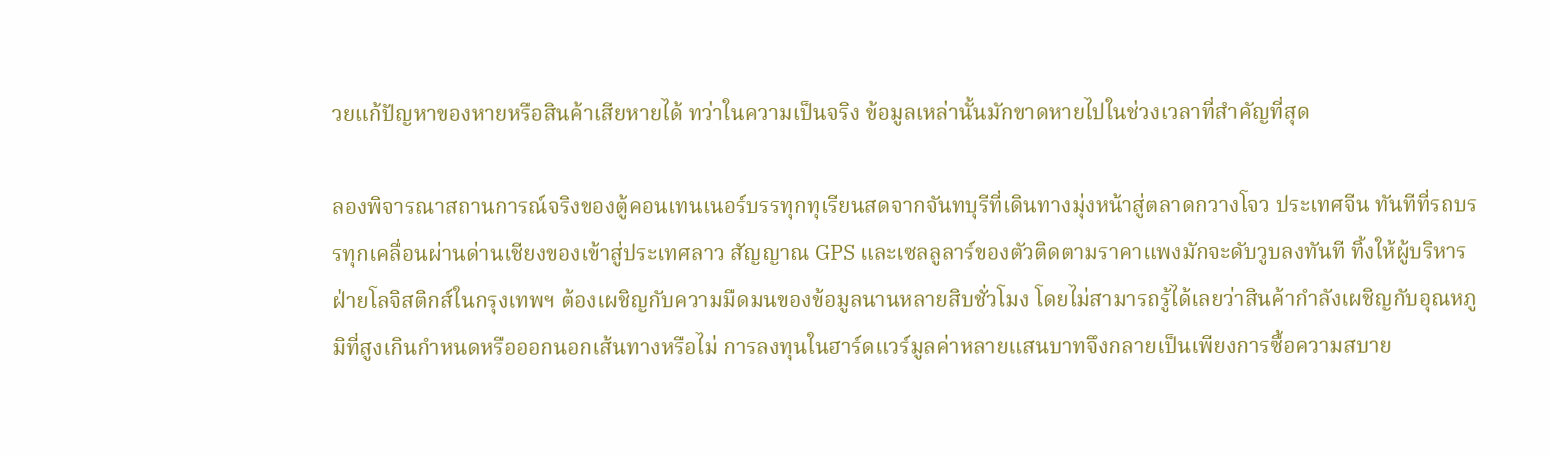วยแก้ปัญหาของหายหรือสินค้าเสียหายได้ ทว่าในความเป็นจริง ข้อมูลเหล่านั้นมักขาดหายไปในช่วงเวลาที่สำคัญที่สุด

ลองพิจารณาสถานการณ์จริงของตู้คอนเทนเนอร์บรรทุกทุเรียนสดจากจันทบุรีที่เดินทางมุ่งหน้าสู่ตลาดกวางโจว ประเทศจีน ทันทีที่รถบรรทุกเคลื่อนผ่านด่านเชียงของเข้าสู่ประเทศลาว สัญญาณ GPS และเซลลูลาร์ของตัวติดตามราคาแพงมักจะดับวูบลงทันที ทิ้งให้ผู้บริหารฝ่ายโลจิสติกส์ในกรุงเทพฯ ต้องเผชิญกับความมืดมนของข้อมูลนานหลายสิบชั่วโมง โดยไม่สามารถรู้ได้เลยว่าสินค้ากำลังเผชิญกับอุณหภูมิที่สูงเกินกำหนดหรือออกนอกเส้นทางหรือไม่ การลงทุนในฮาร์ดแวร์มูลค่าหลายแสนบาทจึงกลายเป็นเพียงการซื้อความสบาย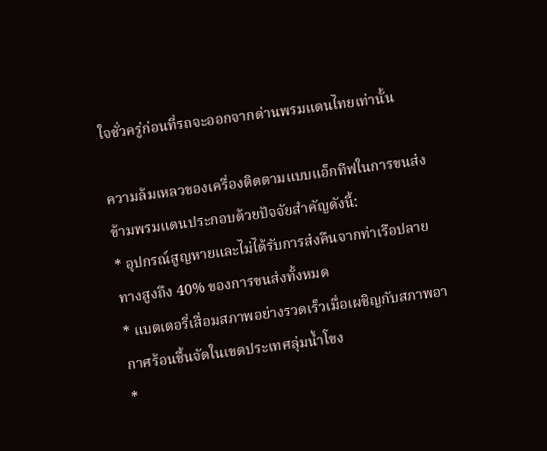ใจชั่วครู่ก่อนที่รถจะออกจากด่านพรมแดนไทยเท่านั้น

ความล้มเหลวของเครื่องติดตามแบบแอ็กทีฟในการขนส่งข้ามพรมแดนประกอบด้วยปัจจัยสำคัญดังนี้:
* อุปกรณ์สูญหายและไม่ได้รับการส่งคืนจากท่าเรือปลายทางสูงถึง 40% ของการขนส่งทั้งหมด
* แบตเตอรี่เสื่อมสภาพอย่างรวดเร็วเมื่อเผชิญกับสภาพอากาศร้อนชื้นจัดในเขตประเทศลุ่มน้ำโขง
*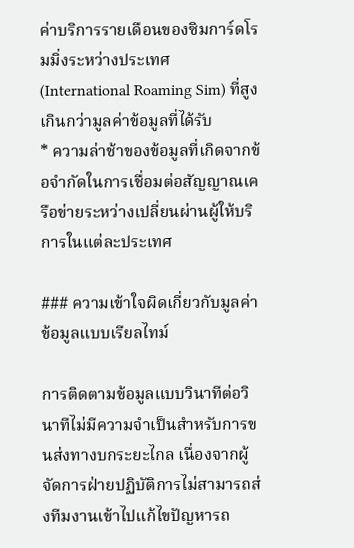ค่าบริการรายเดือนของซิมการ์ดโรมมิ่งระหว่างประเทศ (International Roaming Sim) ที่สูงเกินกว่ามูลค่าข้อมูลที่ได้รับ
* ความล่าช้าของข้อมูลที่เกิดจากข้อจำกัดในการเชื่อมต่อสัญญาณเครือข่ายระหว่างเปลี่ยนผ่านผู้ให้บริการในแต่ละประเทศ

### ความเข้าใจผิดเกี่ยวกับมูลค่าข้อมูลแบบเรียลไทม์

การติดตามข้อมูลแบบวินาทีต่อวินาทีไม่มีความจำเป็นสำหรับการขนส่งทางบกระยะไกล เนื่องจากผู้จัดการฝ่ายปฏิบัติการไม่สามารถส่งทีมงานเข้าไปแก้ไขปัญหารถ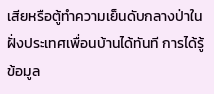เสียหรือตู้ทำความเย็นดับกลางป่าในฝั่งประเทศเพื่อนบ้านได้ทันที การได้รู้ข้อมูล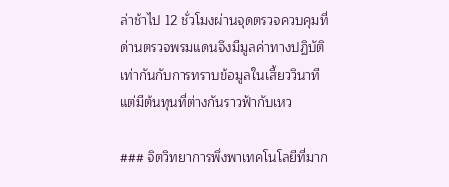ล่าช้าไป 12 ชั่วโมงผ่านจุดตรวจควบคุมที่ด่านตรวจพรมแดนจึงมีมูลค่าทางปฏิบัติเท่ากันกับการทราบข้อมูลในเสี้ยววินาที แต่มีต้นทุนที่ต่างกันราวฟ้ากับเหว

### จิตวิทยาการพึ่งพาเทคโนโลยีที่มาก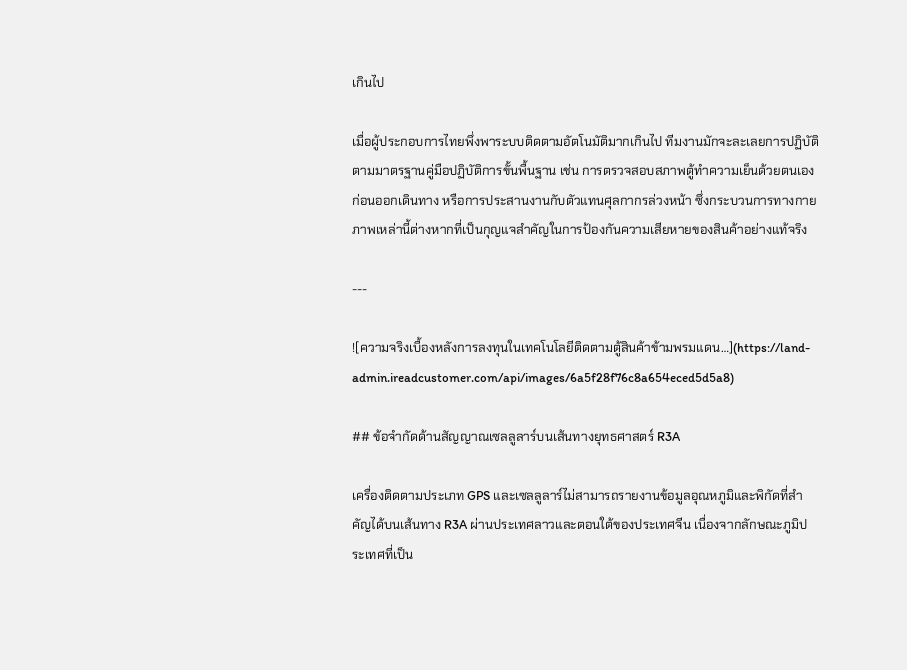เกินไป

เมื่อผู้ประกอบการไทยพึ่งพาระบบติดตามอัตโนมัติมากเกินไป ทีมงานมักจะละเลยการปฏิบัติตามมาตรฐานคู่มือปฏิบัติการขั้นพื้นฐาน เช่น การตรวจสอบสภาพตู้ทำความเย็นด้วยตนเองก่อนออกเดินทาง หรือการประสานงานกับตัวแทนศุลกากรล่วงหน้า ซึ่งกระบวนการทางกายภาพเหล่านี้ต่างหากที่เป็นกุญแจสำคัญในการป้องกันความเสียหายของสินค้าอย่างแท้จริง

---

![ความจริงเบื้องหลังการลงทุนในเทคโนโลยีติดตามตู้สินค้าข้ามพรมแดน…](https://land-admin.ireadcustomer.com/api/images/6a5f28f76c8a654eced5d5a8)

## ข้อจำกัดด้านสัญญาณเซลลูลาร์บนเส้นทางยุทธศาสตร์ R3A

เครื่องติดตามประเภท GPS และเซลลูลาร์ไม่สามารถรายงานข้อมูลอุณหภูมิและพิกัดที่สำคัญได้บนเส้นทาง R3A ผ่านประเทศลาวและตอนใต้ของประเทศจีน เนื่องจากลักษณะภูมิประเทศที่เป็น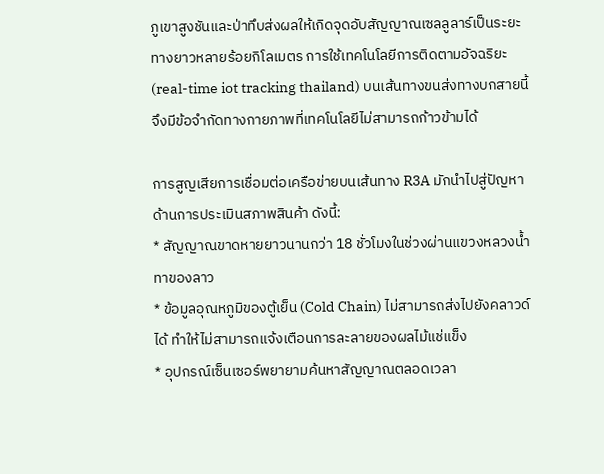ภูเขาสูงชันและป่าทึบส่งผลให้เกิดจุดอับสัญญาณเซลลูลาร์เป็นระยะทางยาวหลายร้อยกิโลเมตร การใช้เทคโนโลยีการติดตามอัจฉริยะ (real-time iot tracking thailand) บนเส้นทางขนส่งทางบกสายนี้จึงมีข้อจำกัดทางกายภาพที่เทคโนโลยีไม่สามารถก้าวข้ามได้

การสูญเสียการเชื่อมต่อเครือข่ายบนเส้นทาง R3A มักนำไปสู่ปัญหาด้านการประเมินสภาพสินค้า ดังนี้:
* สัญญาณขาดหายยาวนานกว่า 18 ชั่วโมงในช่วงผ่านแขวงหลวงน้ำทาของลาว
* ข้อมูลอุณหภูมิของตู้เย็น (Cold Chain) ไม่สามารถส่งไปยังคลาวด์ได้ ทำให้ไม่สามารถแจ้งเตือนการละลายของผลไม้แช่แข็ง
* อุปกรณ์เซ็นเซอร์พยายามค้นหาสัญญาณตลอดเวลา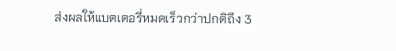ส่งผลให้แบตเตอรี่หมดเร็วกว่าปกติถึง 3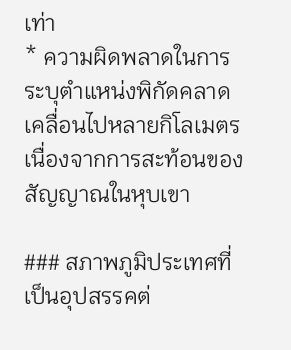เท่า
* ความผิดพลาดในการระบุตำแหน่งพิกัดคลาดเคลื่อนไปหลายกิโลเมตรเนื่องจากการสะท้อนของสัญญาณในหุบเขา

### สภาพภูมิประเทศที่เป็นอุปสรรคต่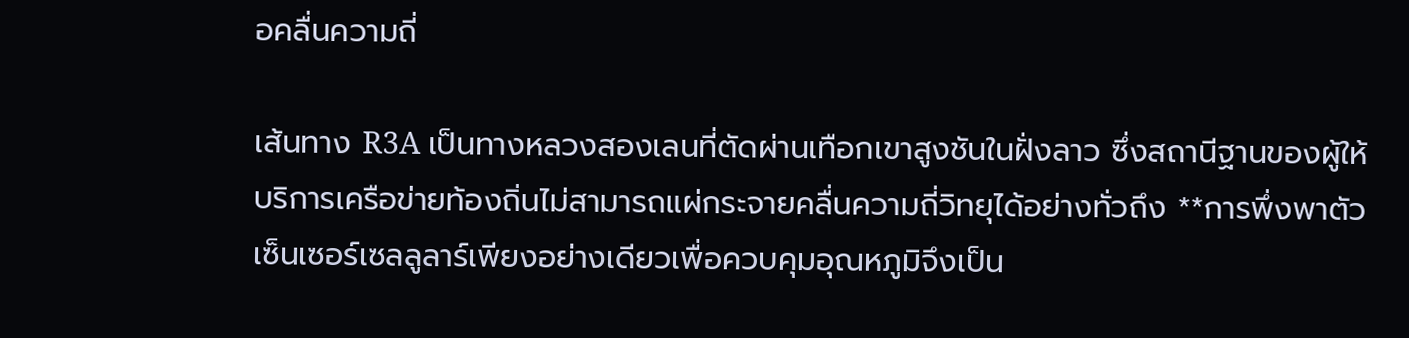อคลื่นความถี่

เส้นทาง R3A เป็นทางหลวงสองเลนที่ตัดผ่านเทือกเขาสูงชันในฝั่งลาว ซึ่งสถานีฐานของผู้ให้บริการเครือข่ายท้องถิ่นไม่สามารถแผ่กระจายคลื่นความถี่วิทยุได้อย่างทั่วถึง **การพึ่งพาตัวเซ็นเซอร์เซลลูลาร์เพียงอย่างเดียวเพื่อควบคุมอุณหภูมิจึงเป็น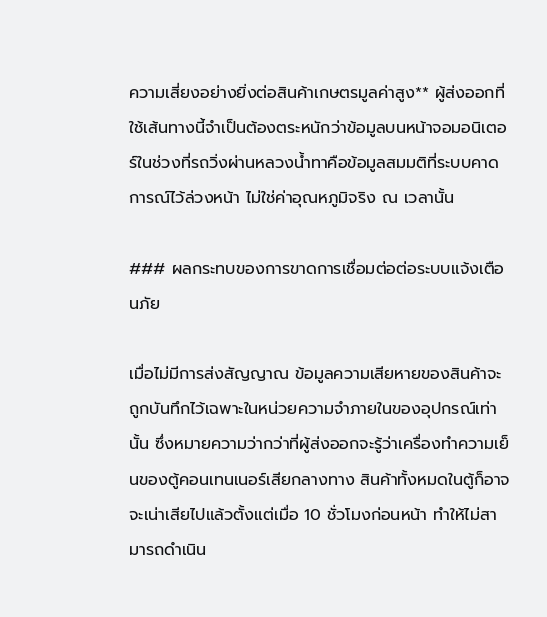ความเสี่ยงอย่างยิ่งต่อสินค้าเกษตรมูลค่าสูง** ผู้ส่งออกที่ใช้เส้นทางนี้จำเป็นต้องตระหนักว่าข้อมูลบนหน้าจอมอนิเตอร์ในช่วงที่รถวิ่งผ่านหลวงน้ำทาคือข้อมูลสมมติที่ระบบคาดการณ์ไว้ล่วงหน้า ไม่ใช่ค่าอุณหภูมิจริง ณ เวลานั้น

### ผลกระทบของการขาดการเชื่อมต่อต่อระบบแจ้งเตือนภัย

เมื่อไม่มีการส่งสัญญาณ ข้อมูลความเสียหายของสินค้าจะถูกบันทึกไว้เฉพาะในหน่วยความจำภายในของอุปกรณ์เท่านั้น ซึ่งหมายความว่ากว่าที่ผู้ส่งออกจะรู้ว่าเครื่องทำความเย็นของตู้คอนเทนเนอร์เสียกลางทาง สินค้าทั้งหมดในตู้ก็อาจจะเน่าเสียไปแล้วตั้งแต่เมื่อ 10 ชั่วโมงก่อนหน้า ทำให้ไม่สามารถดำเนิน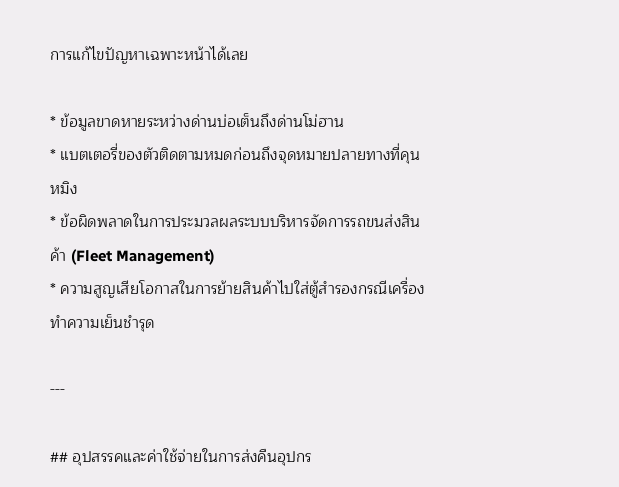การแก้ไขปัญหาเฉพาะหน้าได้เลย

* ข้อมูลขาดหายระหว่างด่านบ่อเต็นถึงด่านโม่ฮาน
* แบตเตอรี่ของตัวติดตามหมดก่อนถึงจุดหมายปลายทางที่คุนหมิง
* ข้อผิดพลาดในการประมวลผลระบบบริหารจัดการรถขนส่งสินค้า (Fleet Management)
* ความสูญเสียโอกาสในการย้ายสินค้าไปใส่ตู้สำรองกรณีเครื่องทำความเย็นชำรุด

---

## อุปสรรคและค่าใช้จ่ายในการส่งคืนอุปกร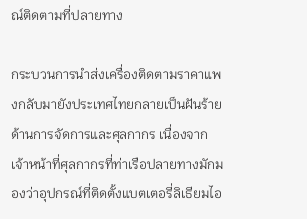ณ์ติดตามที่ปลายทาง

กระบวนการนำส่งเครื่องติดตามราคาแพงกลับมายังประเทศไทยกลายเป็นฝันร้ายด้านการจัดการและศุลกากร เนื่องจากเจ้าหน้าที่ศุลกากรที่ท่าเรือปลายทางมักมองว่าอุปกรณ์ที่ติดตั้งแบตเตอรี่ลิเธียมไอ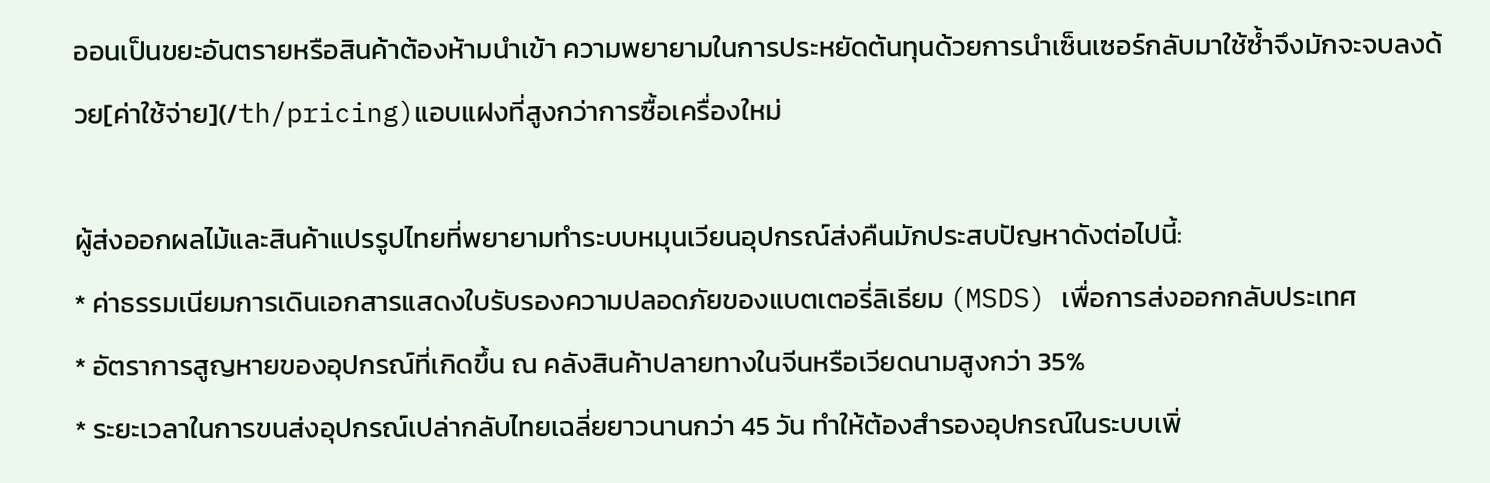ออนเป็นขยะอันตรายหรือสินค้าต้องห้ามนำเข้า ความพยายามในการประหยัดต้นทุนด้วยการนำเซ็นเซอร์กลับมาใช้ซ้ำจึงมักจะจบลงด้วย[ค่าใช้จ่าย](/th/pricing)แอบแฝงที่สูงกว่าการซื้อเครื่องใหม่

ผู้ส่งออกผลไม้และสินค้าแปรรูปไทยที่พยายามทำระบบหมุนเวียนอุปกรณ์ส่งคืนมักประสบปัญหาดังต่อไปนี้:
* ค่าธรรมเนียมการเดินเอกสารแสดงใบรับรองความปลอดภัยของแบตเตอรี่ลิเธียม (MSDS) เพื่อการส่งออกกลับประเทศ
* อัตราการสูญหายของอุปกรณ์ที่เกิดขึ้น ณ คลังสินค้าปลายทางในจีนหรือเวียดนามสูงกว่า 35%
* ระยะเวลาในการขนส่งอุปกรณ์เปล่ากลับไทยเฉลี่ยยาวนานกว่า 45 วัน ทำให้ต้องสำรองอุปกรณ์ในระบบเพิ่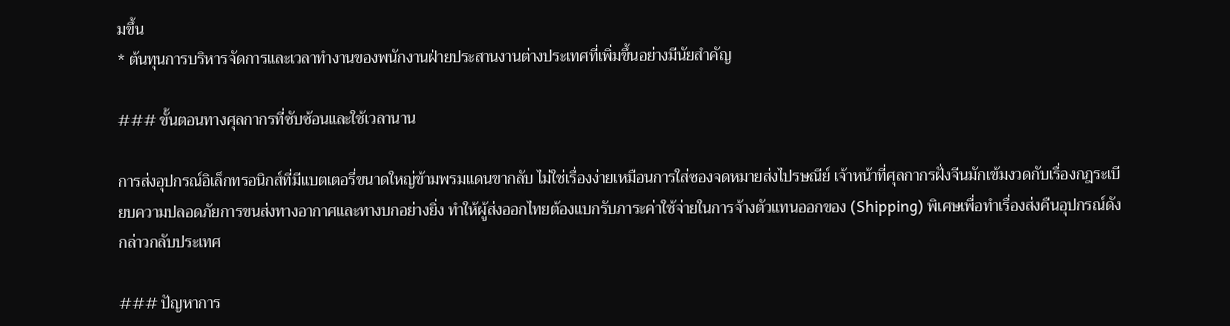มขึ้น
* ต้นทุนการบริหารจัดการและเวลาทำงานของพนักงานฝ่ายประสานงานต่างประเทศที่เพิ่มขึ้นอย่างมีนัยสำคัญ

### ขั้นตอนทางศุลกากรที่ซับซ้อนและใช้เวลานาน

การส่งอุปกรณ์อิเล็กทรอนิกส์ที่มีแบตเตอรี่ขนาดใหญ่ข้ามพรมแดนขากลับ ไม่ใช่เรื่องง่ายเหมือนการใส่ซองจดหมายส่งไปรษณีย์ เจ้าหน้าที่ศุลกากรฝั่งจีนมักเข้มงวดกับเรื่องกฎระเบียบความปลอดภัยการขนส่งทางอากาศและทางบกอย่างยิ่ง ทำให้ผู้ส่งออกไทยต้องแบกรับภาระค่าใช้จ่ายในการจ้างตัวแทนออกของ (Shipping) พิเศษเพื่อทำเรื่องส่งคืนอุปกรณ์ดังกล่าวกลับประเทศ

### ปัญหาการ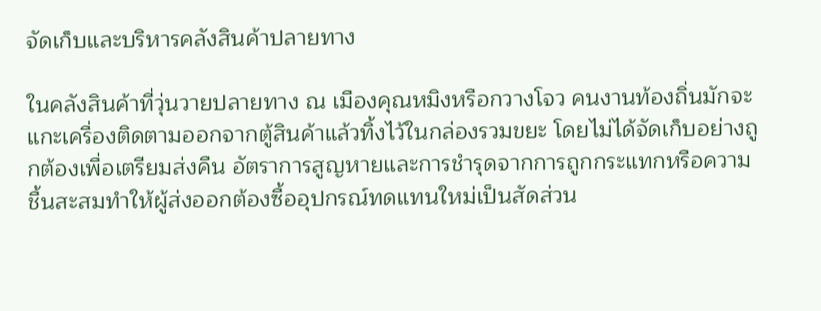จัดเก็บและบริหารคลังสินค้าปลายทาง

ในคลังสินค้าที่วุ่นวายปลายทาง ณ เมืองคุณหมิงหรือกวางโจว คนงานท้องถิ่นมักจะแกะเครื่องติดตามออกจากตู้สินค้าแล้วทิ้งไว้ในกล่องรวมขยะ โดยไม่ได้จัดเก็บอย่างถูกต้องเพื่อเตรียมส่งคืน อัตราการสูญหายและการชำรุดจากการถูกกระแทกหรือความชื้นสะสมทำให้ผู้ส่งออกต้องซื้ออุปกรณ์ทดแทนใหม่เป็นสัดส่วน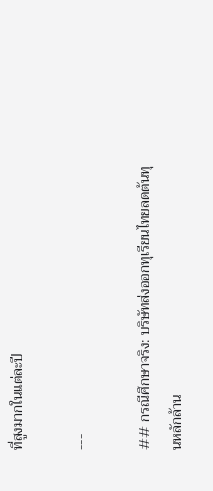ที่สูงมากในแต่ละปี

---

## กรณีศึกษาจริง: บริษัทส่งออกทุเรียนไทยลดต้นทุนหลักล้าน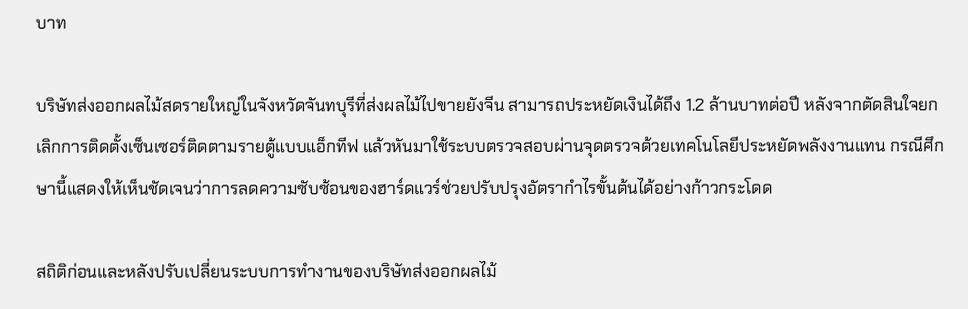บาท

บริษัทส่งออกผลไม้สดรายใหญ่ในจังหวัดจันทบุรีที่ส่งผลไม้ไปขายยังจีน สามารถประหยัดเงินได้ถึง 1.2 ล้านบาทต่อปี หลังจากตัดสินใจยกเลิกการติดตั้งเซ็นเซอร์ติดตามรายตู้แบบแอ็กทีฟ แล้วหันมาใช้ระบบตรวจสอบผ่านจุดตรวจด้วยเทคโนโลยีประหยัดพลังงานแทน กรณีศึกษานี้แสดงให้เห็นชัดเจนว่าการลดความซับซ้อนของฮาร์ดแวร์ช่วยปรับปรุงอัตรากำไรขั้นต้นได้อย่างก้าวกระโดด

สถิติก่อนและหลังปรับเปลี่ยนระบบการทำงานของบริษัทส่งออกผลไม้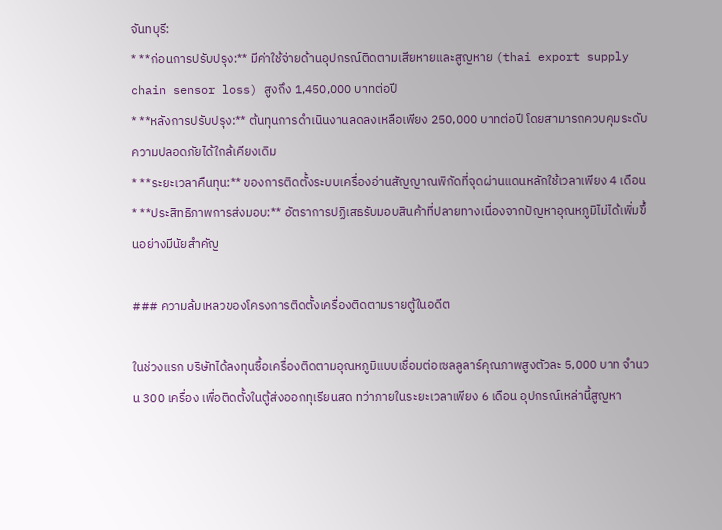จันทบุรี:
* **ก่อนการปรับปรุง:** มีค่าใช้จ่ายด้านอุปกรณ์ติดตามเสียหายและสูญหาย (thai export supply chain sensor loss) สูงถึง 1,450,000 บาทต่อปี
* **หลังการปรับปรุง:** ต้นทุนการดำเนินงานลดลงเหลือเพียง 250,000 บาทต่อปี โดยสามารถควบคุมระดับความปลอดภัยได้ใกล้เคียงเดิม
* **ระยะเวลาคืนทุน:** ของการติดตั้งระบบเครื่องอ่านสัญญาณพิกัดที่จุดผ่านแดนหลักใช้เวลาเพียง 4 เดือน
* **ประสิทธิภาพการส่งมอบ:** อัตราการปฏิเสธรับมอบสินค้าที่ปลายทางเนื่องจากปัญหาอุณหภูมิไม่ได้เพิ่มขึ้นอย่างมีนัยสำคัญ

### ความล้มเหลวของโครงการติดตั้งเครื่องติดตามรายตู้ในอดีต

ในช่วงแรก บริษัทได้ลงทุนซื้อเครื่องติดตามอุณหภูมิแบบเชื่อมต่อเซลลูลาร์คุณภาพสูงตัวละ 5,000 บาท จำนวน 300 เครื่อง เพื่อติดตั้งในตู้ส่งออกทุเรียนสด ทว่าภายในระยะเวลาเพียง 6 เดือน อุปกรณ์เหล่านี้สูญหา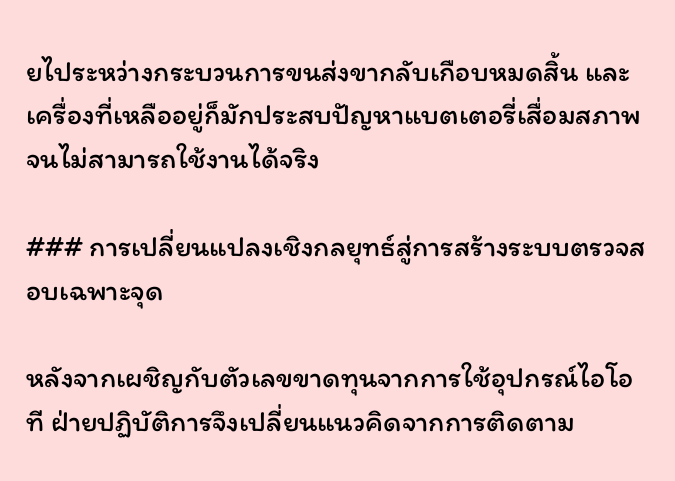ยไประหว่างกระบวนการขนส่งขากลับเกือบหมดสิ้น และเครื่องที่เหลืออยู่ก็มักประสบปัญหาแบตเตอรี่เสื่อมสภาพจนไม่สามารถใช้งานได้จริง

### การเปลี่ยนแปลงเชิงกลยุทธ์สู่การสร้างระบบตรวจสอบเฉพาะจุด

หลังจากเผชิญกับตัวเลขขาดทุนจากการใช้อุปกรณ์ไอโอที ฝ่ายปฏิบัติการจึงเปลี่ยนแนวคิดจากการติดตาม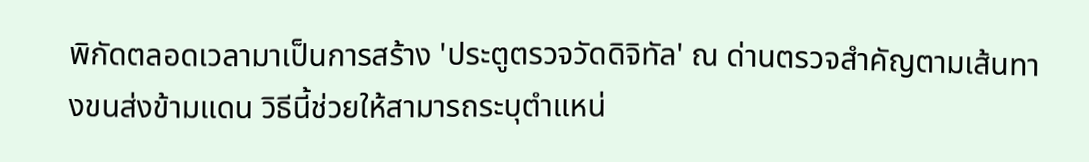พิกัดตลอดเวลามาเป็นการสร้าง 'ประตูตรวจวัดดิจิทัล' ณ ด่านตรวจสำคัญตามเส้นทางขนส่งข้ามแดน วิธีนี้ช่วยให้สามารถระบุตำแหน่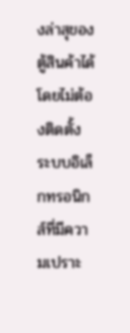งล่าสุของตู้สินค้าได้โดยไม่ต้องติดตั้งระบบอิเล็กทรอนิกส์ที่มีความเปราะ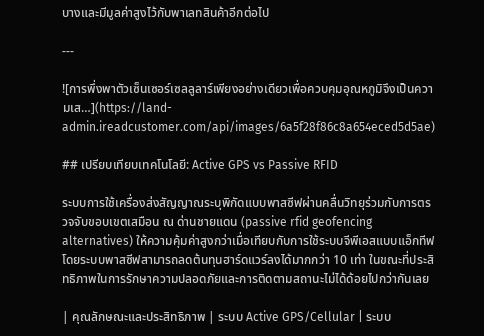บางและมีมูลค่าสูงไว้กับพาเลทสินค้าอีกต่อไป

---

![การพึ่งพาตัวเซ็นเซอร์เซลลูลาร์เพียงอย่างเดียวเพื่อควบคุมอุณหภูมิจึงเป็นความเส…](https://land-admin.ireadcustomer.com/api/images/6a5f28f86c8a654eced5d5ae)

## เปรียบเทียบเทคโนโลยี: Active GPS vs Passive RFID

ระบบการใช้เครื่องส่งสัญญาณระบุพิกัดแบบพาสซีฟผ่านคลื่นวิทยุร่วมกับการตรวจจับขอบเขตเสมือน ณ ด่านชายแดน (passive rfid geofencing alternatives) ให้ความคุ้มค่าสูงกว่าเมื่อเทียบกับการใช้ระบบจีพีเอสแบบแอ็กทีฟ โดยระบบพาสซีฟสามารถลดต้นทุนฮาร์ดแวร์ลงได้มากกว่า 10 เท่า ในขณะที่ประสิทธิภาพในการรักษาความปลอดภัยและการติดตามสถานะไม่ได้ด้อยไปกว่ากันเลย

| คุณลักษณะและประสิทธิภาพ | ระบบ Active GPS/Cellular | ระบบ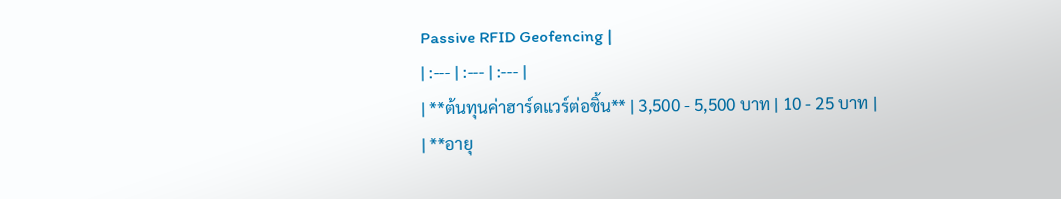Passive RFID Geofencing |
| :--- | :--- | :--- |
| **ต้นทุนค่าฮาร์ดแวร์ต่อชิ้น** | 3,500 - 5,500 บาท | 10 - 25 บาท |
| **อายุ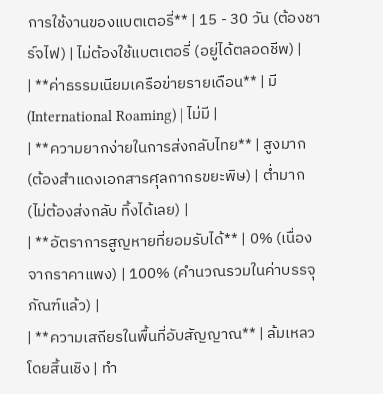การใช้งานของแบตเตอรี่** | 15 - 30 วัน (ต้องชาร์จไฟ) | ไม่ต้องใช้แบตเตอรี่ (อยู่ได้ตลอดชีพ) |
| **ค่าธรรมเนียมเครือข่ายรายเดือน** | มี (International Roaming) | ไม่มี |
| **ความยากง่ายในการส่งกลับไทย** | สูงมาก (ต้องสำแดงเอกสารศุลกากรขยะพิษ) | ต่ำมาก (ไม่ต้องส่งกลับ ทิ้งได้เลย) |
| **อัตราการสูญหายที่ยอมรับได้** | 0% (เนื่องจากราคาแพง) | 100% (คำนวณรวมในค่าบรรจุภัณฑ์แล้ว) |
| **ความเสถียรในพื้นที่อับสัญญาณ** | ล้มเหลวโดยสิ้นเชิง | ทำ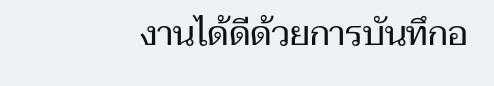งานได้ดีด้วยการบันทึกอ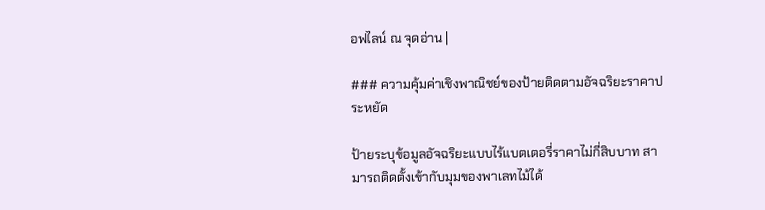อฟไลน์ ณ จุดอ่าน |

### ความคุ้มค่าเชิงพาณิชย์ของป้ายติดตามอัจฉริยะราคาประหยัด

ป้ายระบุข้อมูลอัจฉริยะแบบไร้แบตเตอรี่ราคาไม่กี่สิบบาท สามารถติดตั้งเข้ากับมุมของพาเลทไม้ได้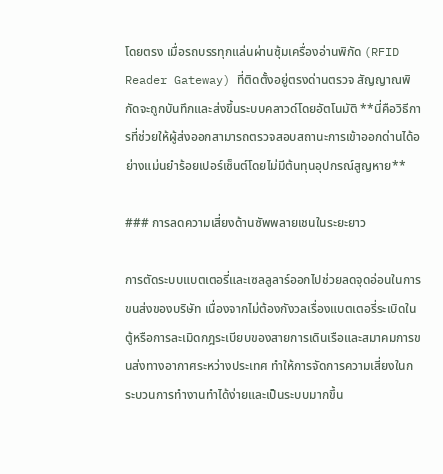โดยตรง เมื่อรถบรรทุกแล่นผ่านซุ้มเครื่องอ่านพิกัด (RFID Reader Gateway) ที่ติดตั้งอยู่ตรงด่านตรวจ สัญญาณพิกัดจะถูกบันทึกและส่งขึ้นระบบคลาวด์โดยอัตโนมัติ **นี่คือวิธีการที่ช่วยให้ผู้ส่งออกสามารถตรวจสอบสถานะการเข้าออกด่านได้อย่างแม่นยำร้อยเปอร์เซ็นต์โดยไม่มีต้นทุนอุปกรณ์สูญหาย**

### การลดความเสี่ยงด้านซัพพลายเชนในระยะยาว

การตัดระบบแบตเตอรี่และเซลลูลาร์ออกไปช่วยลดจุดอ่อนในการขนส่งของบริษัท เนื่องจากไม่ต้องกังวลเรื่องแบตเตอรี่ระเบิดในตู้หรือการละเมิดกฎระเบียบของสายการเดินเรือและสมาคมการขนส่งทางอากาศระหว่างประเทศ ทำให้การจัดการความเสี่ยงในกระบวนการทำงานทำได้ง่ายและเป็นระบบมากขึ้น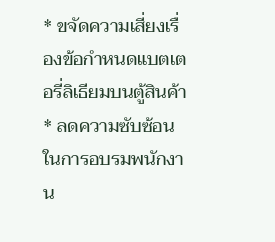* ขจัดความเสี่ยงเรื่องข้อกำหนดแบตเตอรี่ลิเธียมบนตู้สินค้า
* ลดความซับซ้อนในการอบรมพนักงาน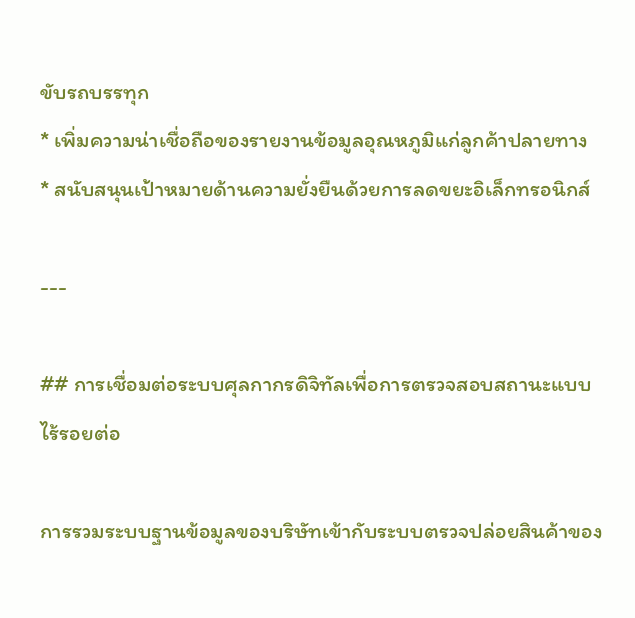ขับรถบรรทุก
* เพิ่มความน่าเชื่อถือของรายงานข้อมูลอุณหภูมิแก่ลูกค้าปลายทาง
* สนับสนุนเป้าหมายด้านความยั่งยืนด้วยการลดขยะอิเล็กทรอนิกส์

---

## การเชื่อมต่อระบบศุลกากรดิจิทัลเพื่อการตรวจสอบสถานะแบบไร้รอยต่อ

การรวมระบบฐานข้อมูลของบริษัทเข้ากับระบบตรวจปล่อยสินค้าของ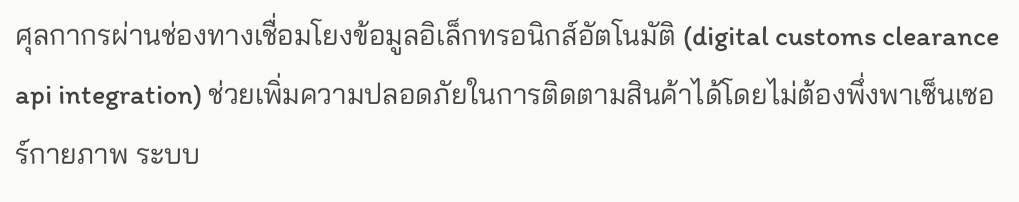ศุลกากรผ่านช่องทางเชื่อมโยงข้อมูลอิเล็กทรอนิกส์อัตโนมัติ (digital customs clearance api integration) ช่วยเพิ่มความปลอดภัยในการติดตามสินค้าได้โดยไม่ต้องพึ่งพาเซ็นเซอร์กายภาพ ระบบ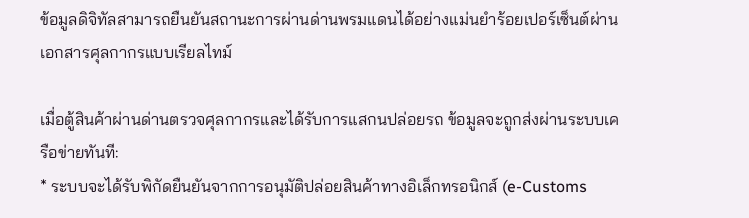ข้อมูลดิจิทัลสามารถยืนยันสถานะการผ่านด่านพรมแดนได้อย่างแม่นยำร้อยเปอร์เซ็นต์ผ่านเอกสารศุลกากรแบบเรียลไทม์

เมื่อตู้สินค้าผ่านด่านตรวจศุลกากรและได้รับการแสกนปล่อยรถ ข้อมูลจะถูกส่งผ่านระบบเครือข่ายทันที:
* ระบบจะได้รับพิกัดยืนยันจากการอนุมัติปล่อยสินค้าทางอิเล็กทรอนิกส์ (e-Customs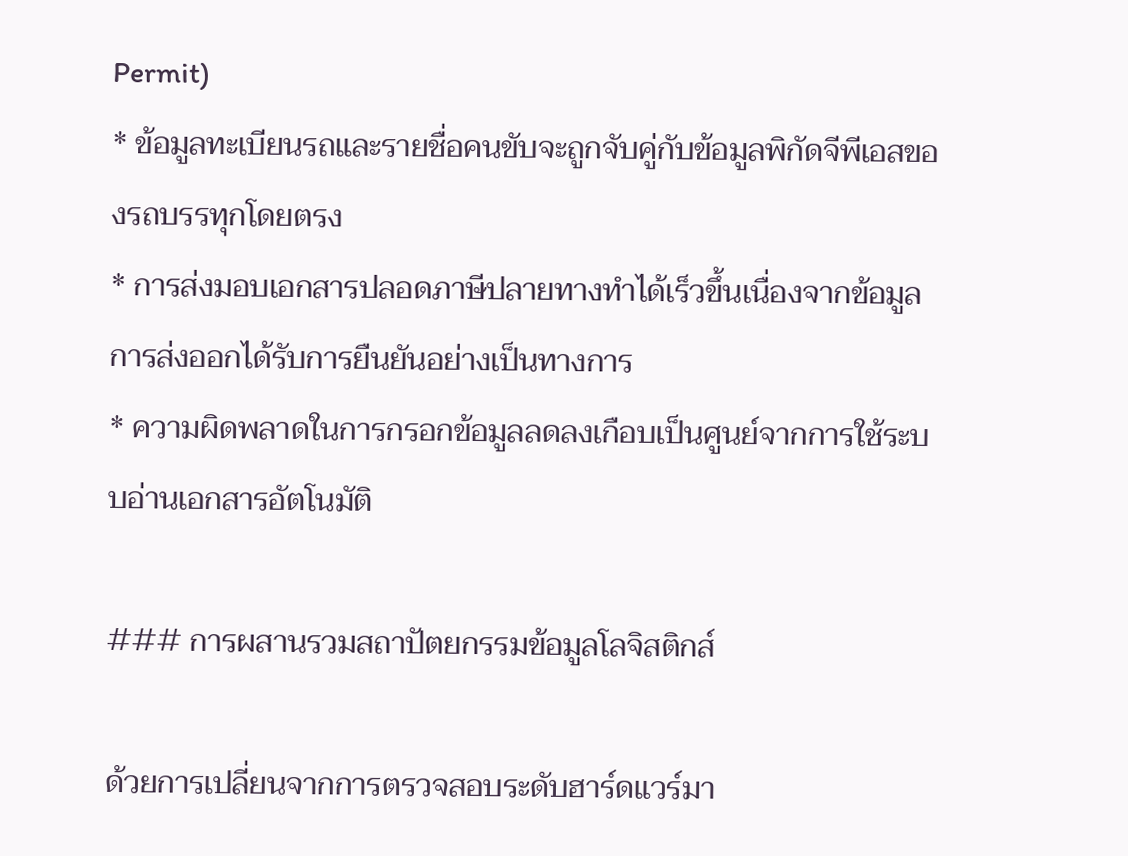Permit)
* ข้อมูลทะเบียนรถและรายชื่อคนขับจะถูกจับคู่กับข้อมูลพิกัดจีพีเอสของรถบรรทุกโดยตรง
* การส่งมอบเอกสารปลอดภาษีปลายทางทำได้เร็วขึ้นเนื่องจากข้อมูลการส่งออกได้รับการยืนยันอย่างเป็นทางการ
* ความผิดพลาดในการกรอกข้อมูลลดลงเกือบเป็นศูนย์จากการใช้ระบบอ่านเอกสารอัตโนมัติ

### การผสานรวมสถาปัตยกรรมข้อมูลโลจิสติกส์

ด้วยการเปลี่ยนจากการตรวจสอบระดับฮาร์ดแวร์มา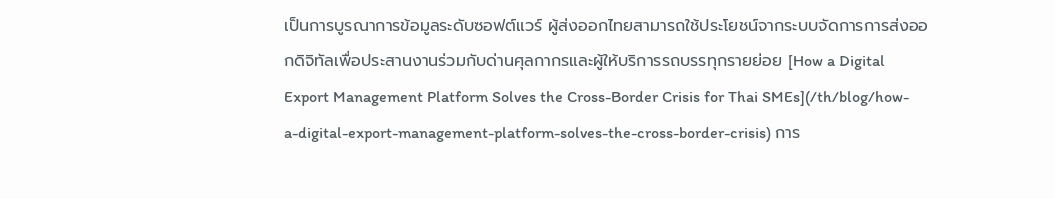เป็นการบูรณาการข้อมูลระดับซอฟต์แวร์ ผู้ส่งออกไทยสามารถใช้ประโยชน์จากระบบจัดการการส่งออกดิจิทัลเพื่อประสานงานร่วมกับด่านศุลกากรและผู้ให้บริการรถบรรทุกรายย่อย [How a Digital Export Management Platform Solves the Cross-Border Crisis for Thai SMEs](/th/blog/how-a-digital-export-management-platform-solves-the-cross-border-crisis) การ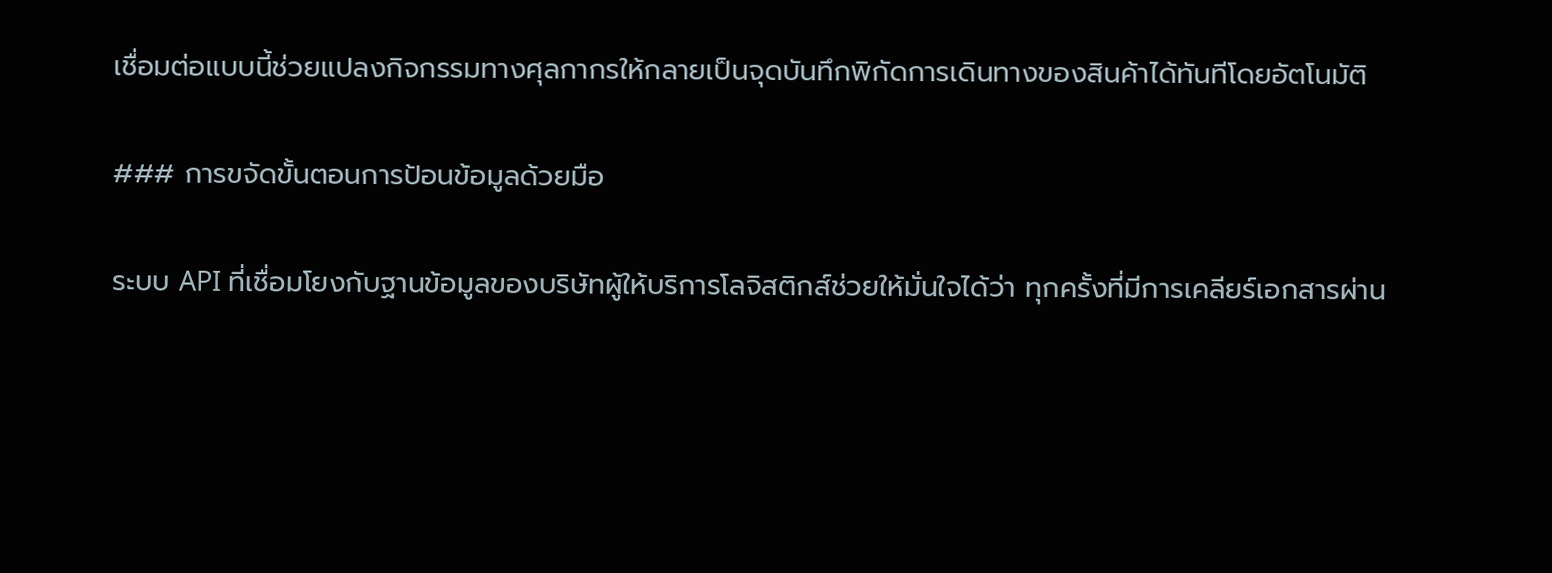เชื่อมต่อแบบนี้ช่วยแปลงกิจกรรมทางศุลกากรให้กลายเป็นจุดบันทึกพิกัดการเดินทางของสินค้าได้ทันทีโดยอัตโนมัติ

### การขจัดขั้นตอนการป้อนข้อมูลด้วยมือ

ระบบ API ที่เชื่อมโยงกับฐานข้อมูลของบริษัทผู้ให้บริการโลจิสติกส์ช่วยให้มั่นใจได้ว่า ทุกครั้งที่มีการเคลียร์เอกสารผ่าน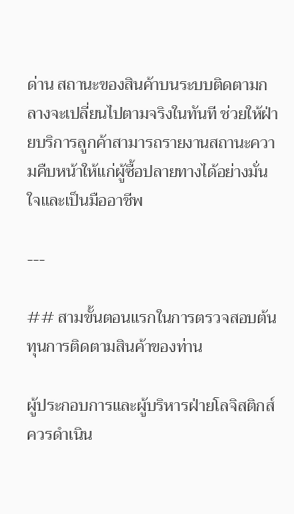ด่าน สถานะของสินค้าบนระบบติดตามกลางจะเปลี่ยนไปตามจริงในทันที ช่วยให้ฝ่ายบริการลูกค้าสามารถรายงานสถานะความคืบหน้าให้แก่ผู้ซื้อปลายทางได้อย่างมั่นใจและเป็นมืออาชีพ

---

## สามขั้นตอนแรกในการตรวจสอบต้นทุนการติดตามสินค้าของท่าน

ผู้ประกอบการและผู้บริหารฝ่ายโลจิสติกส์ควรดำเนิน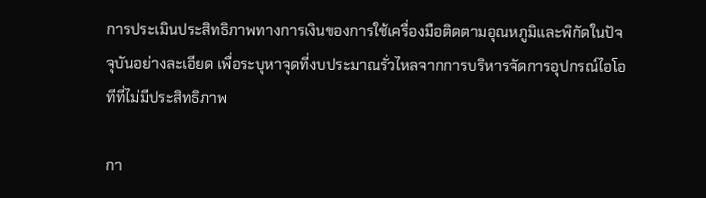การประเมินประสิทธิภาพทางการเงินของการใช้เครื่องมือติดตามอุณหภูมิและพิกัดในปัจจุบันอย่างละเอียด เพื่อระบุหาจุดที่งบประมาณรั่วไหลจากการบริหารจัดการอุปกรณ์ไอโอทีที่ไม่มีประสิทธิภาพ

กา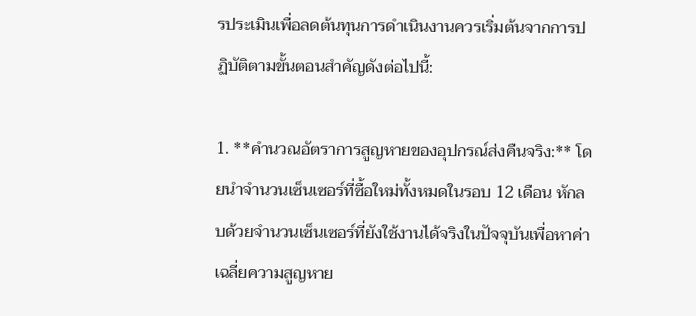รประเมินเพื่อลดต้นทุนการดำเนินงานควรเริ่มต้นจากการปฏิบัติตามขั้นตอนสำคัญดังต่อไปนี้:

1. **คำนวณอัตราการสูญหายของอุปกรณ์ส่งคืนจริง:** โดยนำจำนวนเซ็นเซอร์ที่ซื้อใหม่ทั้งหมดในรอบ 12 เดือน หักลบด้วยจำนวนเซ็นเซอร์ที่ยังใช้งานได้จริงในปัจจุบันเพื่อหาค่าเฉลี่ยความสูญหาย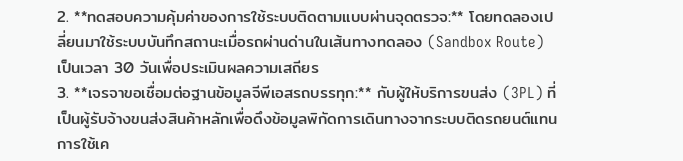2. **ทดสอบความคุ้มค่าของการใช้ระบบติดตามแบบผ่านจุดตรวจ:** โดยทดลองเปลี่ยนมาใช้ระบบบันทึกสถานะเมื่อรถผ่านด่านในเส้นทางทดลอง (Sandbox Route) เป็นเวลา 30 วันเพื่อประเมินผลความเสถียร
3. **เจรจาขอเชื่อมต่อฐานข้อมูลจีพีเอสรถบรรทุก:** กับผู้ให้บริการขนส่ง (3PL) ที่เป็นผู้รับจ้างขนส่งสินค้าหลักเพื่อดึงข้อมูลพิกัดการเดินทางจากระบบติดรถยนต์แทนการใช้เค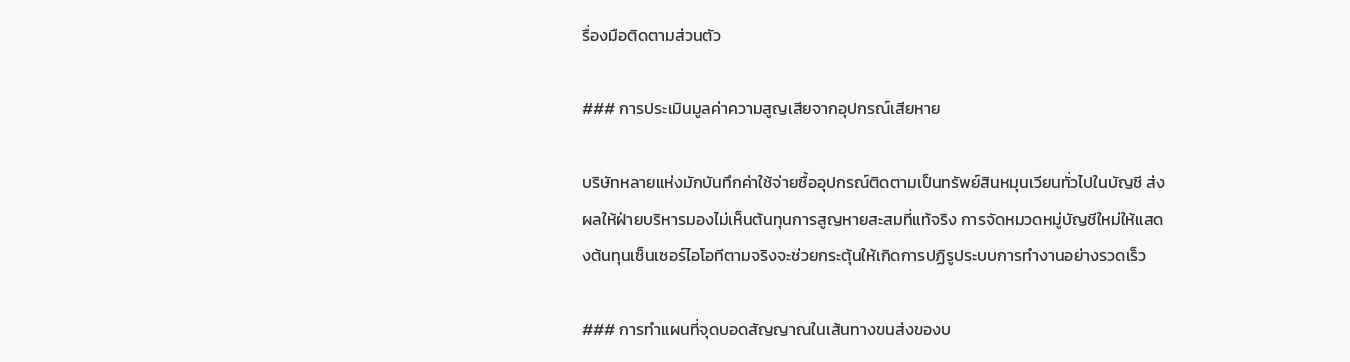รื่องมือติดตามส่วนตัว

### การประเมินมูลค่าความสูญเสียจากอุปกรณ์เสียหาย

บริษัทหลายแห่งมักบันทึกค่าใช้จ่ายซื้ออุปกรณ์ติดตามเป็นทรัพย์สินหมุนเวียนทั่วไปในบัญชี ส่งผลให้ฝ่ายบริหารมองไม่เห็นต้นทุนการสูญหายสะสมที่แท้จริง การจัดหมวดหมู่บัญชีใหม่ให้แสดงต้นทุนเซ็นเซอร์ไอโอทีตามจริงจะช่วยกระตุ้นให้เกิดการปฏิรูประบบการทำงานอย่างรวดเร็ว

### การทำแผนที่จุดบอดสัญญาณในเส้นทางขนส่งของบ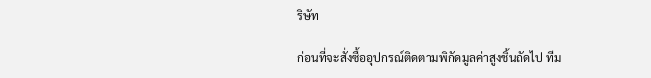ริษัท

ก่อนที่จะสั่งซื้ออุปกรณ์ติดตามพิกัดมูลค่าสูงชิ้นถัดไป ทีม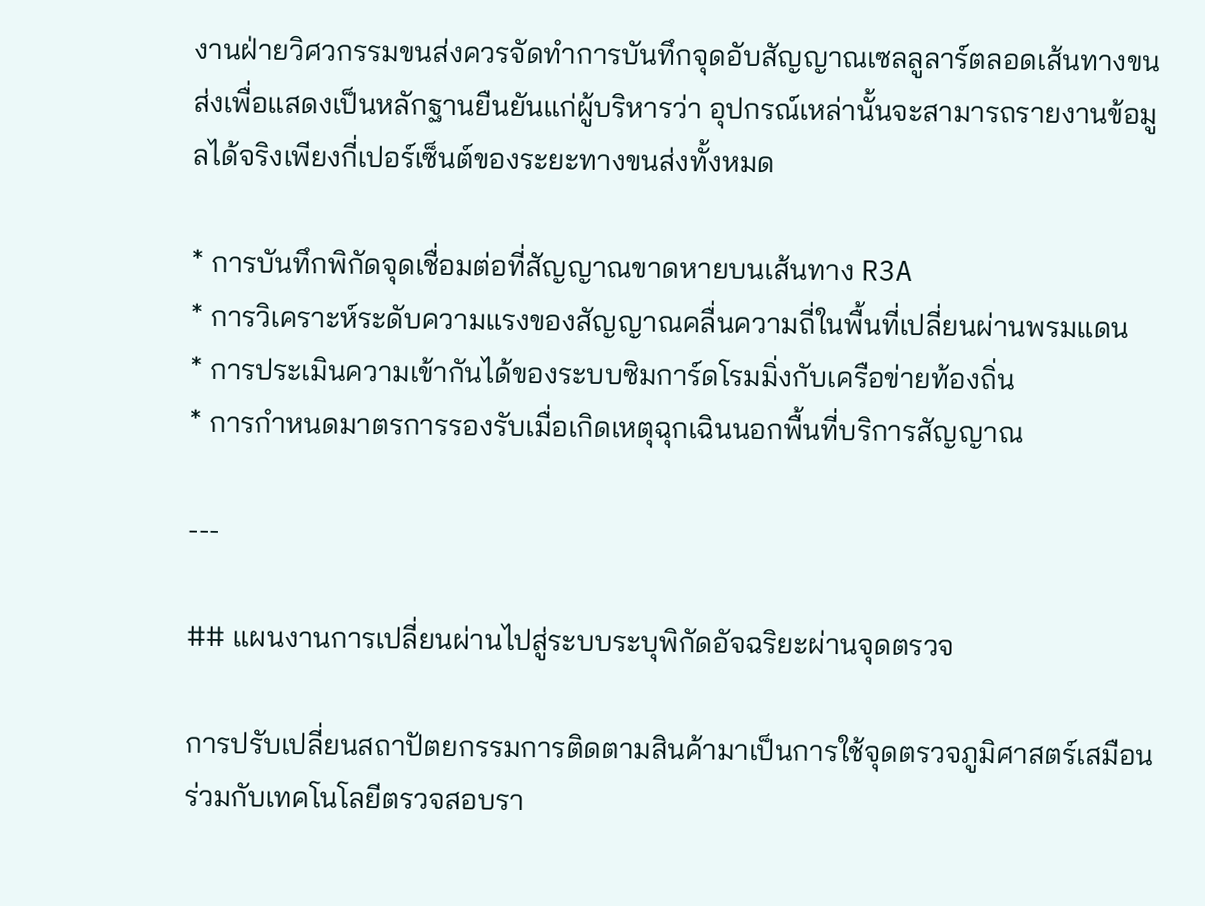งานฝ่ายวิศวกรรมขนส่งควรจัดทำการบันทึกจุดอับสัญญาณเซลลูลาร์ตลอดเส้นทางขนส่งเพื่อแสดงเป็นหลักฐานยืนยันแก่ผู้บริหารว่า อุปกรณ์เหล่านั้นจะสามารถรายงานข้อมูลได้จริงเพียงกี่เปอร์เซ็นต์ของระยะทางขนส่งทั้งหมด

* การบันทึกพิกัดจุดเชื่อมต่อที่สัญญาณขาดหายบนเส้นทาง R3A
* การวิเคราะห์ระดับความแรงของสัญญาณคลื่นความถี่ในพื้นที่เปลี่ยนผ่านพรมแดน
* การประเมินความเข้ากันได้ของระบบซิมการ์ดโรมมิ่งกับเครือข่ายท้องถิ่น
* การกำหนดมาตรการรองรับเมื่อเกิดเหตุฉุกเฉินนอกพื้นที่บริการสัญญาณ

---

## แผนงานการเปลี่ยนผ่านไปสู่ระบบระบุพิกัดอัจฉริยะผ่านจุดตรวจ

การปรับเปลี่ยนสถาปัตยกรรมการติดตามสินค้ามาเป็นการใช้จุดตรวจภูมิศาสตร์เสมือนร่วมกับเทคโนโลยีตรวจสอบรา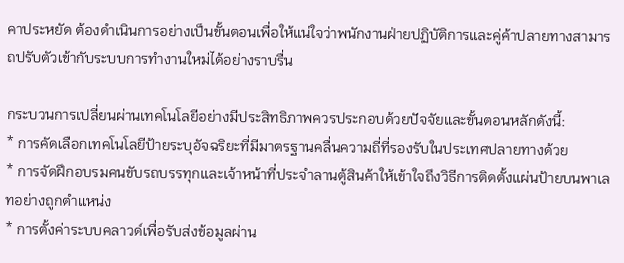คาประหยัด ต้องดำเนินการอย่างเป็นขั้นตอนเพื่อให้แน่ใจว่าพนักงานฝ่ายปฏิบัติการและคู่ค้าปลายทางสามารถปรับตัวเข้ากับระบบการทำงานใหม่ได้อย่างราบรื่น

กระบวนการเปลี่ยนผ่านเทคโนโลยีอย่างมีประสิทธิภาพควรประกอบด้วยปัจจัยและขั้นตอนหลักดังนี้:
* การคัดเลือกเทคโนโลยีป้ายระบุอัจฉริยะที่มีมาตรฐานคลื่นความถี่ที่รองรับในประเทศปลายทางด้วย
* การจัดฝึกอบรมคนขับรถบรรทุกและเจ้าหน้าที่ประจำลานตู้สินค้าให้เข้าใจถึงวิธีการติดตั้งแผ่นป้ายบนพาเลทอย่างถูกตำแหน่ง
* การตั้งค่าระบบคลาวด์เพื่อรับส่งข้อมูลผ่าน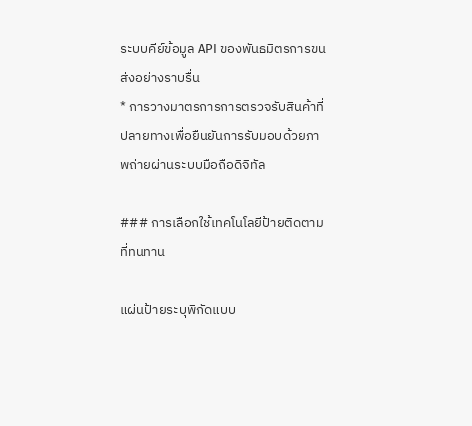ระบบคีย์ข้อมูล API ของพันธมิตรการขนส่งอย่างราบรื่น
* การวางมาตรการการตรวจรับสินค้าที่ปลายทางเพื่อยืนยันการรับมอบด้วยภาพถ่ายผ่านระบบมือถือดิจิทัล

### การเลือกใช้เทคโนโลยีป้ายติดตามที่ทนทาน

แผ่นป้ายระบุพิกัดแบบ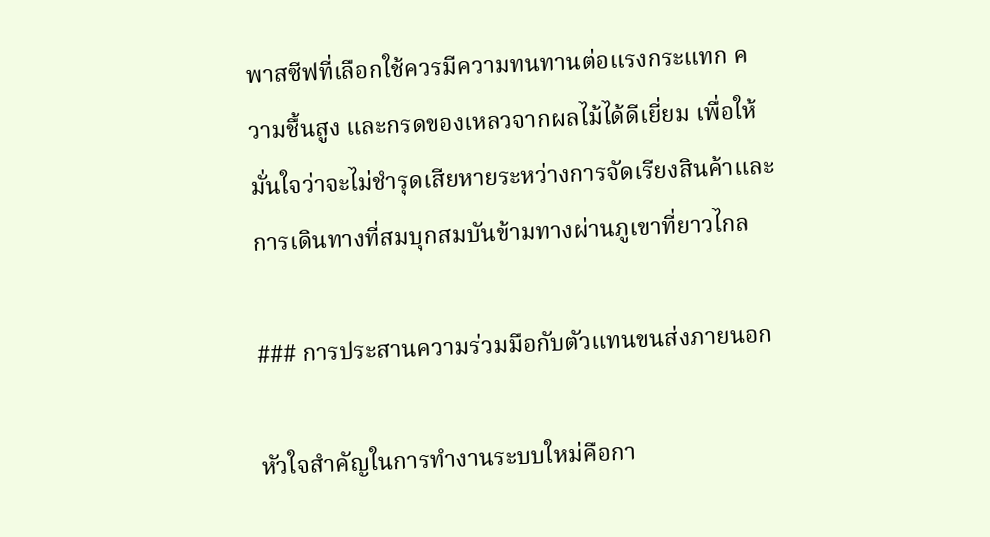พาสซีฟที่เลือกใช้ควรมีความทนทานต่อแรงกระแทก ความชื้นสูง และกรดของเหลวจากผลไม้ได้ดีเยี่ยม เพื่อให้มั่นใจว่าจะไม่ชำรุดเสียหายระหว่างการจัดเรียงสินค้าและการเดินทางที่สมบุกสมบันข้ามทางผ่านภูเขาที่ยาวไกล

### การประสานความร่วมมือกับตัวแทนขนส่งภายนอก

หัวใจสำคัญในการทำงานระบบใหม่คือกา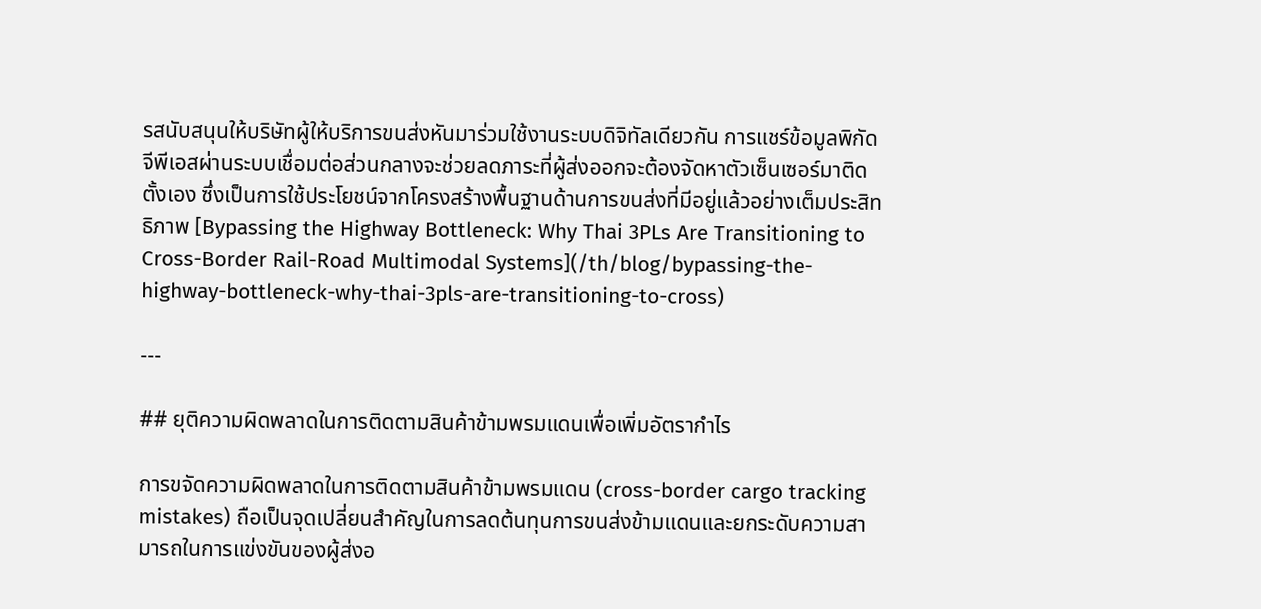รสนับสนุนให้บริษัทผู้ให้บริการขนส่งหันมาร่วมใช้งานระบบดิจิทัลเดียวกัน การแชร์ข้อมูลพิกัดจีพีเอสผ่านระบบเชื่อมต่อส่วนกลางจะช่วยลดภาระที่ผู้ส่งออกจะต้องจัดหาตัวเซ็นเซอร์มาติดตั้งเอง ซึ่งเป็นการใช้ประโยชน์จากโครงสร้างพื้นฐานด้านการขนส่งที่มีอยู่แล้วอย่างเต็มประสิทธิภาพ [Bypassing the Highway Bottleneck: Why Thai 3PLs Are Transitioning to Cross-Border Rail-Road Multimodal Systems](/th/blog/bypassing-the-highway-bottleneck-why-thai-3pls-are-transitioning-to-cross)

---

## ยุติความผิดพลาดในการติดตามสินค้าข้ามพรมแดนเพื่อเพิ่มอัตรากำไร

การขจัดความผิดพลาดในการติดตามสินค้าข้ามพรมแดน (cross-border cargo tracking mistakes) ถือเป็นจุดเปลี่ยนสำคัญในการลดต้นทุนการขนส่งข้ามแดนและยกระดับความสามารถในการแข่งขันของผู้ส่งอ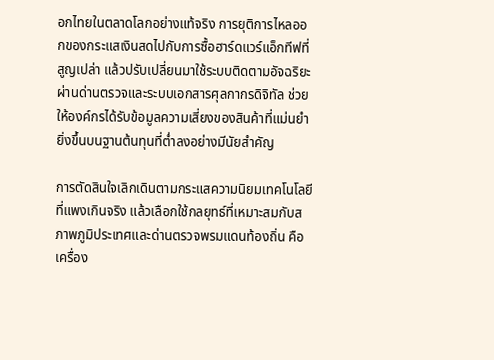อกไทยในตลาดโลกอย่างแท้จริง การยุติการไหลออกของกระแสเงินสดไปกับการซื้อฮาร์ดแวร์แอ็กทีฟที่สูญเปล่า แล้วปรับเปลี่ยนมาใช้ระบบติดตามอัจฉริยะผ่านด่านตรวจและระบบเอกสารศุลกากรดิจิทัล ช่วยให้องค์กรได้รับข้อมูลความเสี่ยงของสินค้าที่แม่นยำยิ่งขึ้นบนฐานต้นทุนที่ต่ำลงอย่างมีนัยสำคัญ

การตัดสินใจเลิกเดินตามกระแสความนิยมเทคโนโลยีที่แพงเกินจริง แล้วเลือกใช้กลยุทธ์ที่เหมาะสมกับสภาพภูมิประเทศและด่านตรวจพรมแดนท้องถิ่น คือเครื่อง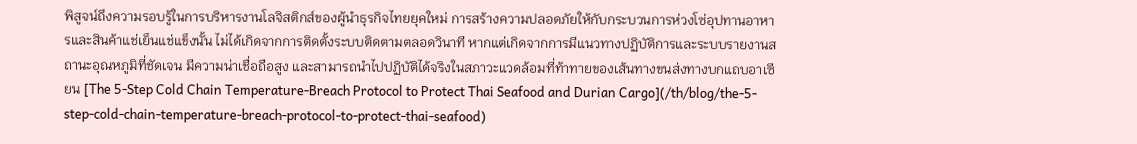พิสูจน์ถึงความรอบรู้ในการบริหารงานโลจิสติกส์ของผู้นำธุรกิจไทยยุคใหม่ การสร้างความปลอดภัยให้กับกระบวนการห่วงโซ่อุปทานอาหารและสินค้าแช่เย็นแช่แข็งนั้น ไม่ได้เกิดจากการติดตั้งระบบติดตามตลอดวินาที หากแต่เกิดจากการมีแนวทางปฏิบัติการและระบบรายงานสถานะอุณหภูมิที่ชัดเจน มีความน่าเชื่อถือสูง และสามารถนำไปปฏิบัติได้จริงในสภาวะแวดล้อมที่ท้าทายของเส้นทางขนส่งทางบกแถบอาเซียน [The 5-Step Cold Chain Temperature-Breach Protocol to Protect Thai Seafood and Durian Cargo](/th/blog/the-5-step-cold-chain-temperature-breach-protocol-to-protect-thai-seafood)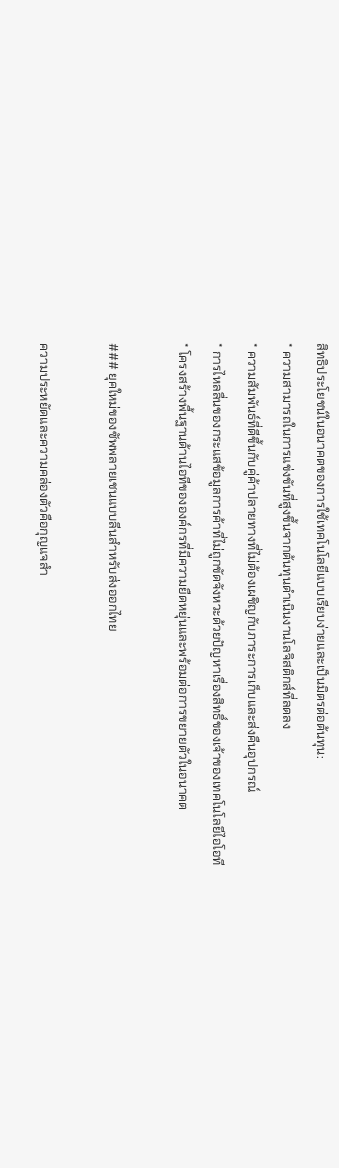สิทธิประโยชน์ในอนาคตของการใช้เทคโนโลยีแบบเรียบง่ายและเป็นมิตรต่อต้นทุน:
* ความสามารถในการแข่งขันที่สูงขึ้นจากต้นทุนดำเนินงานโลจิสติกส์ที่ลดลง
* ความสัมพันธ์ที่ดีขึ้นกับคู่ค้าปลายทางที่ไม่ต้องเผชิญกับภาระการเก็บและส่งคืนอุปกรณ์
* การไหลลื่นของกระแสข้อมูลการค้าที่ไม่ถูกขัดจังหวะด้วยปัญหาเรื่องสิทธิ์ของเจ้าของเทคโนโลยีไอโอที
* โครงสร้างพื้นฐานด้านไอทีขององค์กรที่มีความยืดหยุ่นและพร้อมต่อการขยายตัวในอนาคต

### ยุคใหม่ของซัพพลายเชนแบบลีนสำหรับส่งออกไทย

ความประหยัดและความคล่องตัวคือกุญแจสำ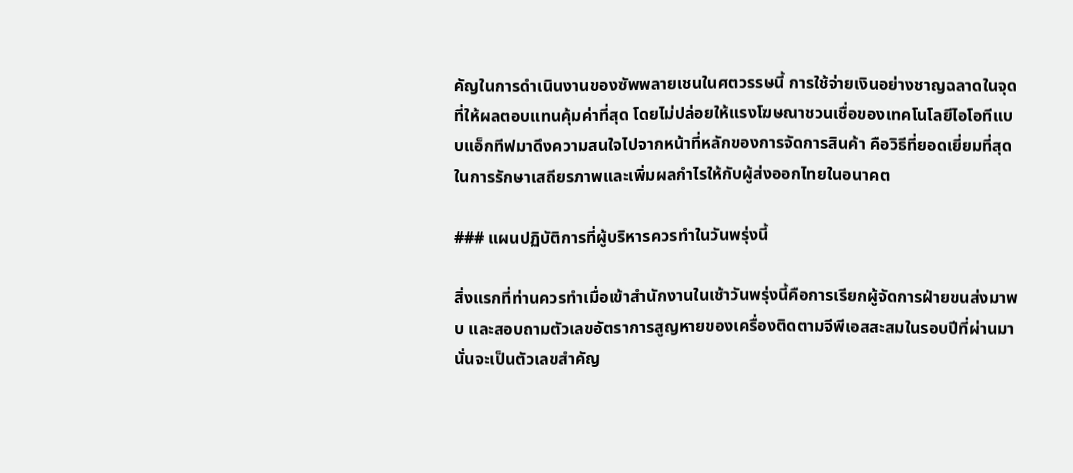คัญในการดำเนินงานของซัพพลายเชนในศตวรรษนี้ การใช้จ่ายเงินอย่างชาญฉลาดในจุดที่ให้ผลตอบแทนคุ้มค่าที่สุด โดยไม่ปล่อยให้แรงโฆษณาชวนเชื่อของเทคโนโลยีไอโอทีแบบแอ็กทีฟมาดึงความสนใจไปจากหน้าที่หลักของการจัดการสินค้า คือวิธีที่ยอดเยี่ยมที่สุดในการรักษาเสถียรภาพและเพิ่มผลกำไรให้กับผู้ส่งออกไทยในอนาคต

### แผนปฏิบัติการที่ผู้บริหารควรทำในวันพรุ่งนี้

สิ่งแรกที่ท่านควรทำเมื่อเข้าสำนักงานในเช้าวันพรุ่งนี้คือการเรียกผู้จัดการฝ่ายขนส่งมาพบ และสอบถามตัวเลขอัตราการสูญหายของเครื่องติดตามจีพีเอสสะสมในรอบปีที่ผ่านมา นั่นจะเป็นตัวเลขสำคัญ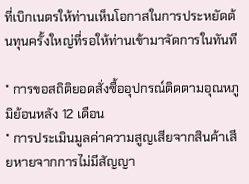ที่เบิกเนตรให้ท่านเห็นโอกาสในการประหยัดต้นทุนครั้งใหญ่ที่รอให้ท่านเข้ามาจัดการในทันที

* การขอสถิติยอดสั่งซื้ออุปกรณ์ติดตามอุณหภูมิย้อนหลัง 12 เดือน
* การประเมินมูลค่าความสูญเสียจากสินค้าเสียหายจากการไม่มีสัญญา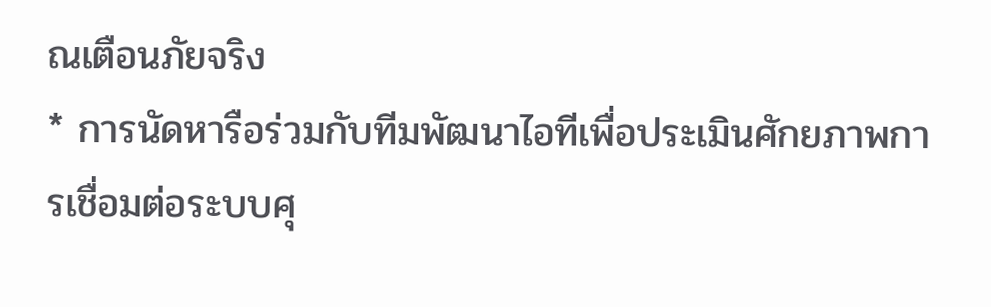ณเตือนภัยจริง
* การนัดหารือร่วมกับทีมพัฒนาไอทีเพื่อประเมินศักยภาพการเชื่อมต่อระบบศุ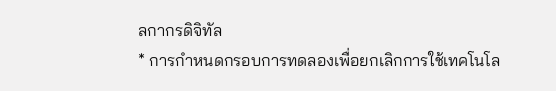ลกากรดิจิทัล
* การกำหนดกรอบการทดลองเพื่อยกเลิกการใช้เทคโนโล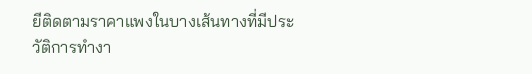ยีติดตามราคาแพงในบางเส้นทางที่มีประวัติการทำงา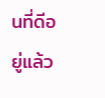นที่ดีอยู่แล้ว